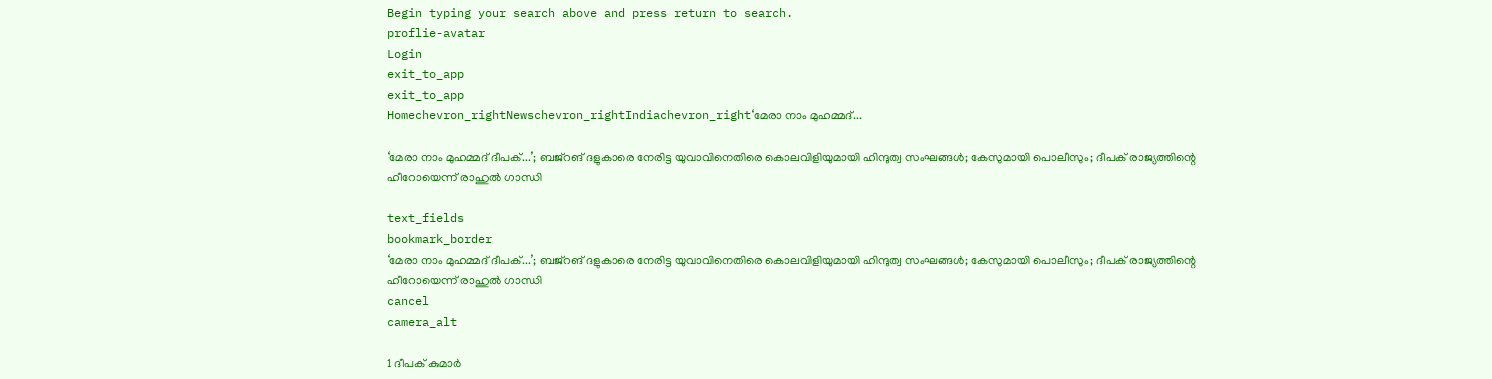Begin typing your search above and press return to search.
proflie-avatar
Login
exit_to_app
exit_to_app
Homechevron_rightNewschevron_rightIndiachevron_right‘മേരാ നാം മുഹമ്മദ്...

‘മേരാ നാം മുഹമ്മദ് ദീപക്...’; ബജ്റങ് ദളുകാരെ നേരിട്ട യുവാവിനെതിരെ കൊലവിളിയുമായി ഹിന്ദുത്വ സംഘങ്ങൾ; കേസുമായി പൊലീസും; ദീപക് രാജ്യത്തിന്റെ ഹീറോയെന്ന് രാഹുൽ ഗാന്ധി

text_fields
bookmark_border
‘മേരാ നാം മുഹമ്മദ് ദീപക്...’; ബജ്റങ് ദളുകാരെ നേരിട്ട യുവാവിനെതിരെ കൊലവിളിയുമായി ഹിന്ദുത്വ സംഘങ്ങൾ; കേസുമായി പൊലീസും; ദീപക് രാജ്യത്തിന്റെ ഹീറോയെന്ന് രാഹുൽ ഗാന്ധി
cancel
camera_alt

1 ദീപക് കുമാർ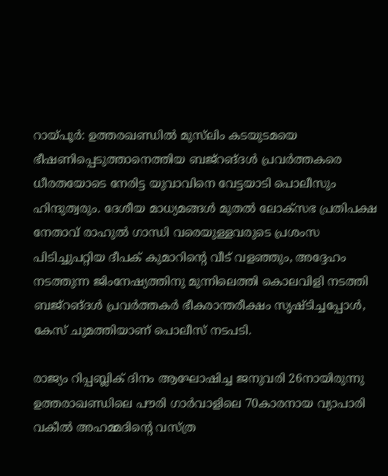റായ്പൂർ: ഉത്തരഖണ്ഡിൽ മുസ്‍ലിം കടയുടമയെ ഭീഷണിപ്പെടുത്താനെത്തിയ ബജ്റങ്ദൾ പ്രവർത്തകരെ ധീരതയോടെ നേരിട്ട യുവാവിനെ വേട്ടയാടി പൊലീസും ഹിന്ദുത്വരും. ദേശീയ മാധ്യമങ്ങൾ മുതൽ ലോക്സഭ പ്രതിപക്ഷ നേതാവ് രാഹുൽ ഗാന്ധി വരെയുള്ളവരുടെ പ്രശംസ പിടിച്ചുപറ്റിയ ദീപക് കുമാറിന്റെ വീട് വളഞ്ഞും, അദ്ദേഹം നടത്തുന്ന ജിംനേഷ്യത്തിനു മുന്നിലെത്തി കൊലവിളി നടത്തി ബജ്റങ്ദൾ പ്രവർത്തകർ ഭീകരാന്തരീക്ഷം സൃഷ്ടിച്ചപ്പോൾ, കേസ് ചുമത്തിയാണ് പൊലീസ് നടപടി.

രാജ്യം റിപ്പബ്ലിക് ദിനം ആഘോഷിച്ച ജനുവരി 26നായിരുന്നു ഉത്തരാഖണ്ഡിലെ പൗരി ഗാർവാളിലെ 70കാരനായ വ്യാപാരി വകീൽ അഹമ്മദിന്റെ വസ്ത്ര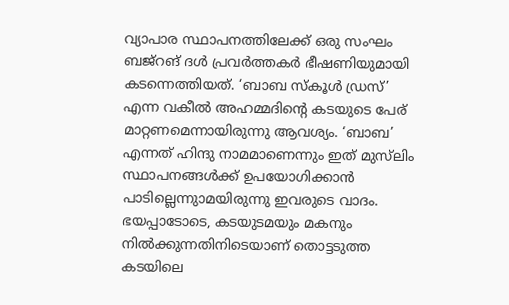വ്യാപാര സ്ഥാപനത്തിലേക്ക് ഒരു സംഘം ബജ്റങ് ദൾ പ്രവർത്തകർ ഭീഷണിയുമായി കടന്നെത്തിയത്. ‘ബാബ സ്കൂൾ ഡ്രസ്’ എന്ന വകീൽ അഹമ്മദിന്റെ കടയുടെ പേര് മാറ്റണമെന്നായിരുന്നു ആവശ്യം. ‘ബാബ’ എന്നത് ഹിന്ദു നാമമാണെന്നും ഇത് മുസ്‍ലിം സ്ഥാപനങ്ങൾക്ക് ഉപയോഗിക്കാൻ പാടില്ലെന്നുാമയിരുന്നു ഇവരുടെ വാദം. ഭയപ്പാടോടെ, കടയുടമയും മകനും നിൽക്കുന്നതിനിടെയാണ് തൊട്ടടുത്ത കടയിലെ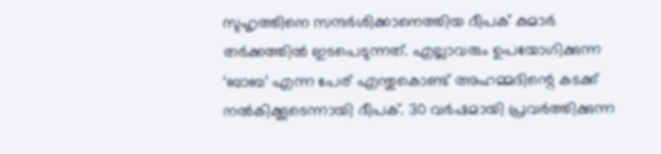സുഹൃത്തിനെ സന്ദർശിക്കാനെത്തിയ ദീപക് കുമാർ തർക്കത്തിൽ ഇടപെടുന്നത്. എല്ലാവരും ഉപയോഗിക്കുന്ന ‘ബാബ’ എന്ന പേര് എന്തുകൊണ്ട് അഹമ്മദിന്റെ കടക്ക് നൽകിക്കൂടെന്നായി ദീപക്. 30 വർഷമായി പ്രവർത്തിക്കുന്ന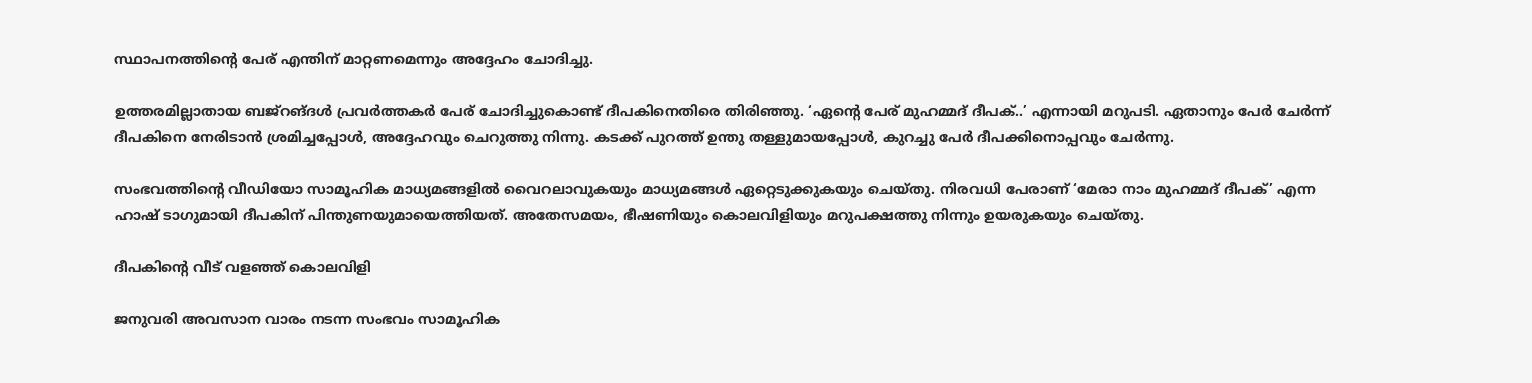സ്ഥാപനത്തിന്റെ പേര് എന്തിന് മാറ്റണമെന്നും അദ്ദേഹം ചോദിച്ചു.

ഉത്തരമില്ലാതായ ബജ്റങ്ദൾ പ്രവർത്തകർ പേര് ചോദിച്ചുകൊണ്ട് ദീപകിനെതിരെ തിരിഞ്ഞു. ‘ഏന്റെ പേര് മുഹമ്മദ് ദീപക്..’ എന്നായി മറുപടി. ഏതാനും പേർ ചേർന്ന് ദീപകിനെ നേരിടാൻ ശ്രമിച്ചപ്പോൾ, അദ്ദേഹവും ചെറുത്തു നിന്നു. കടക്ക് പുറത്ത് ഉന്തു തള്ളുമായപ്പോൾ, കുറച്ചു പേർ ദീപക്കിനൊപ്പവും ചേർന്നു.

സംഭവത്തിന്റെ വീഡിയോ സാമൂഹിക മാധ്യമങ്ങളിൽ വൈറലാവുകയും മാധ്യമങ്ങൾ ഏറ്റെടുക്കുകയും ചെയ്തു. നിരവധി പേരാണ് ‘മേരാ നാം മുഹമ്മദ് ദീപക്’ എന്ന ഹാഷ് ടാഗുമായി ദീപകിന് പിന്തുണയുമായെത്തിയത്. അതേസമയം, ഭീഷണിയും കൊലവിളിയും മറുപക്ഷത്തു നിന്നും ഉയരുകയും ചെയ്തു.

ദീപകിന്റെ വീട് വളഞ്ഞ് കൊലവിളി

ജനുവരി അവസാന വാരം നടന്ന സംഭവം സാമൂഹിക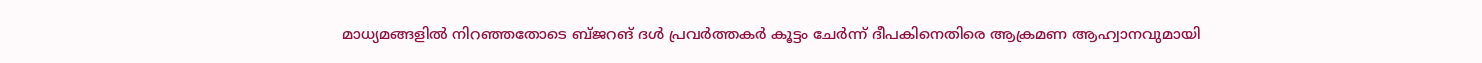മാധ്യമങ്ങളിൽ നിറഞ്ഞതോടെ ബ്ജറങ് ദൾ പ്രവർത്തകർ കൂട്ടം ചേർന്ന് ദീപകിനെതിരെ ആക്രമണ ആഹ്വാനവുമായി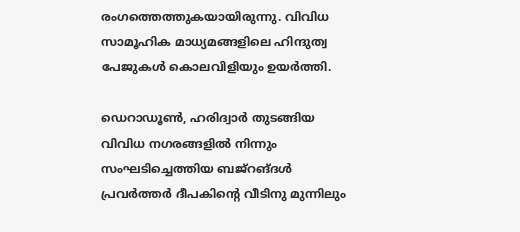രംഗത്തെത്തുകയായിരുന്നു. വിവിധ സാമൂഹിക മാധ്യമങ്ങളിലെ ഹിന്ദുത്വ പേജുകൾ കൊലവിളിയും ഉയർത്തി.

ഡെറാഡൂൺ, ഹരിദ്വാർ തുടങ്ങിയ വിവിധ നഗരങ്ങളിൽ നിന്നും സംഘടിച്ചെത്തിയ ബജ്റങ്ദൾ പ്രവർത്തർ ദീപകിന്റെ വീടിനു മുന്നിലും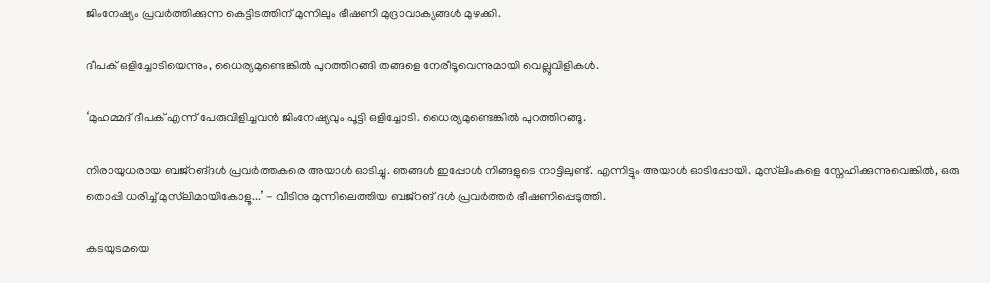ജിംനേഷ്യം പ്രവർത്തിക്കുന്ന കെട്ടിടത്തിന് മുന്നിലും ഭീഷണി മുദ്രാവാക്യങ്ങൾ മുഴക്കി.

ദീപക് ഒളിച്ചോടിയെന്നും, ധൈര്യമുണ്ടെങ്കിൽ പുറത്തിറങ്ങി തങ്ങളെ നേരീടൂവെന്നുമായി വെല്ലുവിളികൾ.

‘മുഹമ്മദ് ദീപക് എന്ന് പേരുവിളിച്ചവൻ ജിംനേഷ്യവും പൂട്ടി ഒളിച്ചോടി. ധൈര്യമുണ്ടെങ്കിൽ പുറത്തിറങ്ങൂ.

നിരായുധരായ ബജ്‌റങ്ദൾ പ്രവർത്തകരെ അയാൾ ഓടിച്ചു. ഞങ്ങൾ ഇപ്പോൾ നിങ്ങളുടെ നാട്ടിലുണ്ട്. എന്നിട്ടും അയാൾ ഓടിപ്പോയി. മുസ്‍ലിംകളെ സ്നേഹിക്കുന്നുവെങ്കിൽ, ഒരു തൊപ്പി ധരിച്ച് മുസ്‍ലിമായികോളൂ...’ - വീടിനു മുന്നിലെത്തിയ ബജ്റങ് ദൾ പ്രവർത്തർ ഭീഷണിപ്പെടുത്തി.

കടയുടമയെ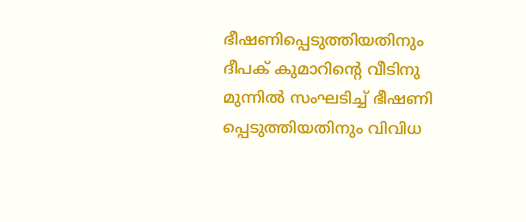ഭീഷണിപ്പെടുത്തിയതിനും ദീപക് കുമാറിന്റെ വീടിനു മുന്നിൽ സംഘടിച്ച് ഭീഷണി പ്പെടുത്തിയതിനും വിവിധ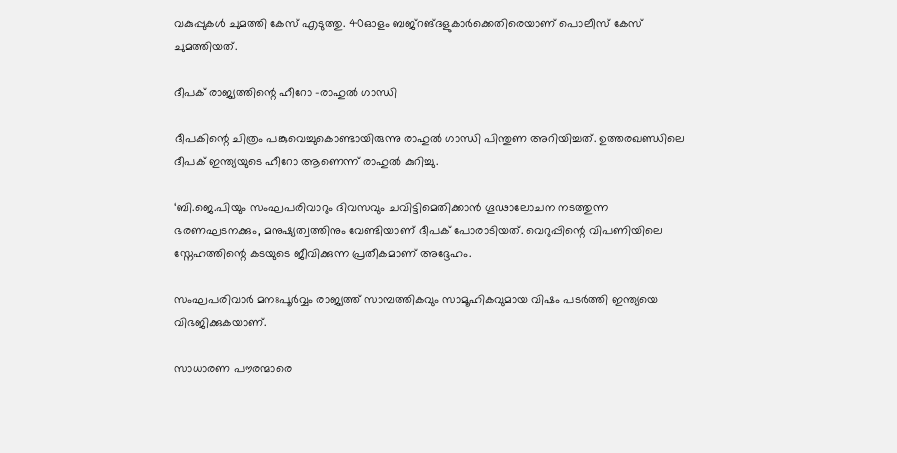വകുപ്പുകൾ ചുമത്തി കേസ് എടുത്തു. 40ഓളം ബജ്റങ്ദളുകാർക്കെതിരെയാണ് പൊലീസ് കേസ് ചുമത്തിയത്.

ദീപക് രാജ്യത്തിന്റെ ഹീറോ -രാഹുൽ ഗാന്ധി

ദീപകിന്റെ ചിത്രം പങ്കുവെച്ചുകൊണ്ടായിരുന്നു രാഹുൽ ഗാന്ധി പിന്തുണ അറിയിച്ചത്. ഉത്തരഖണ്ഡിലെ ദീപക് ഇന്ത്യയുടെ ഹീറോ ആണെന്ന് രാഹുൽ കുറിച്ചു.

‘ബി.ജെ.പിയും സംഘപരിവാറും ദിവസവും ചവിട്ടിമെതിക്കാൻ ഗൂഢാലോചന നടത്തുന്ന ഭരണഘടനക്കും, മനുഷ്യത്വത്തിനും വേണ്ടിയാണ് ദീപക് പോരാടിയത്. വെറുപ്പിന്റെ വിപണിയിലെ സ്നേഹത്തിന്റെ കടയുടെ ജീവിക്കുന്ന പ്രതീകമാണ് അദ്ദേഹം.

സംഘപരിവാർ മനഃപൂർവ്വം രാജ്യത്ത് സാമ്പത്തികവും സാമൂഹികവുമായ വിഷം പടർത്തി ഇന്ത്യയെ വിഭജിക്കുകയാണ്.

സാധാരണ പൗരന്മാരെ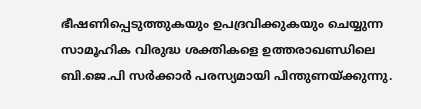ഭീഷണിപ്പെടുത്തുകയും ഉപദ്രവിക്കുകയും ചെയ്യുന്ന സാമൂഹിക വിരുദ്ധ ശക്തികളെ ഉത്തരാഖണ്ഡിലെ ബി.ജെ.പി സർക്കാർ പരസ്യമായി പിന്തുണയ്ക്കുന്നു.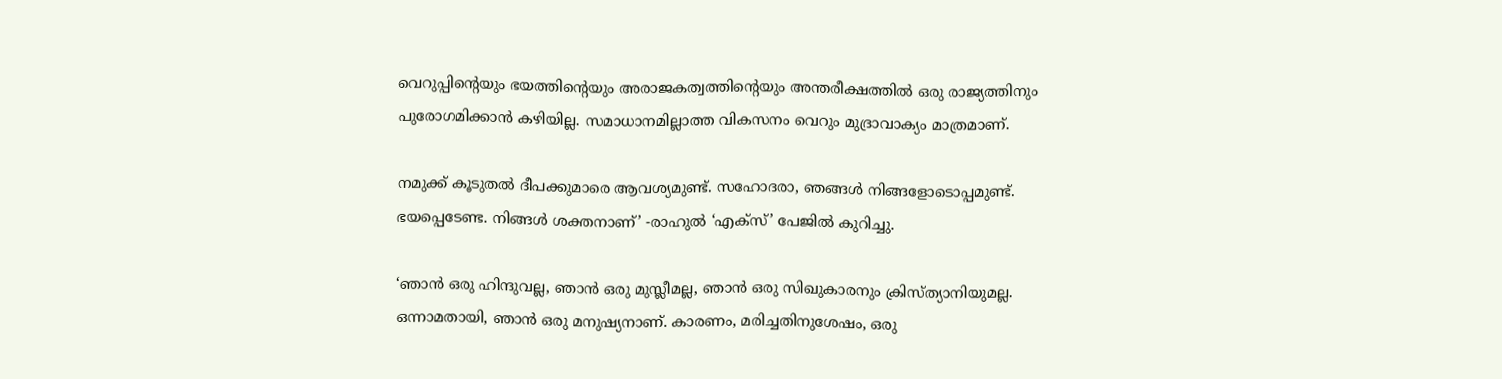വെറുപ്പിന്റെയും ഭയത്തിന്റെയും അരാജകത്വത്തിന്റെയും അന്തരീക്ഷത്തിൽ ഒരു രാജ്യത്തിനും പുരോഗമിക്കാൻ കഴിയില്ല. സമാധാനമില്ലാത്ത വികസനം വെറും മുദ്രാവാക്യം മാത്രമാണ്.

നമുക്ക് കൂടുതൽ ദീപക്കുമാരെ ആവശ്യമുണ്ട്. സഹോദരാ, ഞങ്ങൾ നിങ്ങളോടൊപ്പമുണ്ട്. ഭയപ്പെടേണ്ട. നിങ്ങൾ ശക്തനാണ്’ -രാഹുൽ ‘എക്സ്’ പേജിൽ കുറിച്ചു.

‘ഞാൻ ഒരു ഹിന്ദുവല്ല, ഞാൻ ഒരു മുസ്ലീമല്ല, ഞാൻ ഒരു സിഖുകാരനും ക്രിസ്ത്യാനിയുമല്ല. ഒന്നാമതായി, ഞാൻ ഒരു മനുഷ്യനാണ്. കാരണം, മരിച്ചതിനുശേഷം, ഒരു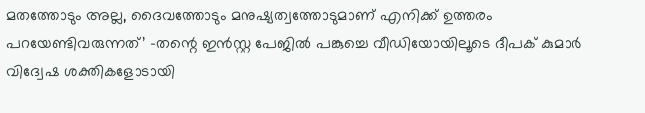മതത്തോടും അല്ല, ദൈവത്തോടും മനുഷ്യത്വത്തോടുമാണ് എനിക്ക് ഉത്തരം പറയേണ്ടിവരുന്നത്’ -തന്റെ ഇൻസ്റ്റ പേജിൽ പങ്കുച്ചെ വീഡിയോയിലൂടെ ദീപക് കുമാർ വിദ്വേഷ ശക്തികളോടായി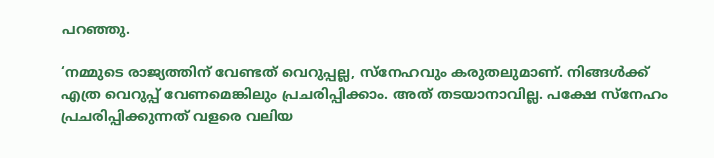പറഞ്ഞു.

‘നമ്മുടെ രാജ്യത്തിന് വേണ്ടത് വെറുപ്പല്ല, സ്നേഹവും കരുതലുമാണ്. നിങ്ങൾക്ക് എത്ര വെറുപ്പ് വേണമെങ്കിലും പ്രചരിപ്പിക്കാം. അത് തടയാനാവില്ല. പക്ഷേ സ്നേഹം പ്രചരിപ്പിക്കുന്നത് വളരെ വലിയ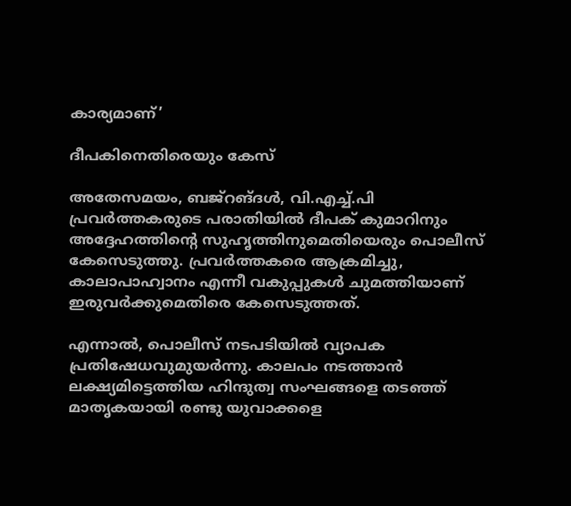കാര്യമാണ്’

ദീപകിനെതിരെയും കേസ്

അതേസമയം, ബജ്റങ്ദൾ, വി.എച്ച്.പി പ്രവർത്തകരുടെ പരാതിയിൽ ദീപക് കുമാറിനും അദ്ദേഹത്തിന്റെ സുഹൃത്തിനുമെതിയെരും പൊലീസ് കേസെടുത്തു. പ്രവർത്തകരെ ആക്രമിച്ചു, കാലാപാഹ്വാനം എന്നീ വകുപ്പുകൾ ചുമത്തിയാണ് ഇരുവർക്കുമെതിരെ കേസെടുത്തത്.

എന്നാൽ, പൊലീസ് നടപടിയിൽ വ്യാപക പ്രതിഷേധവുമുയർന്നു. കാലപം നടത്താൻ ലക്ഷ്യമിട്ടെത്തിയ ഹിന്ദുത്വ സംഘങ്ങളെ തടഞ്ഞ് മാതൃകയായി രണ്ടു യുവാക്കളെ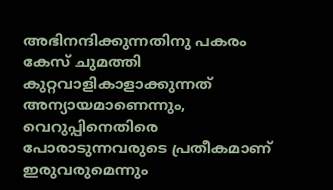അഭിനന്ദിക്കുന്നതിനു പകരം കേസ് ചുമത്തി കുറ്റവാളികാളാക്കുന്നത് അന്യായമാണെന്നും, വെറുപ്പിനെതിരെ പോരാടുന്നവരുടെ പ്രതീകമാണ് ഇരുവരുമെന്നും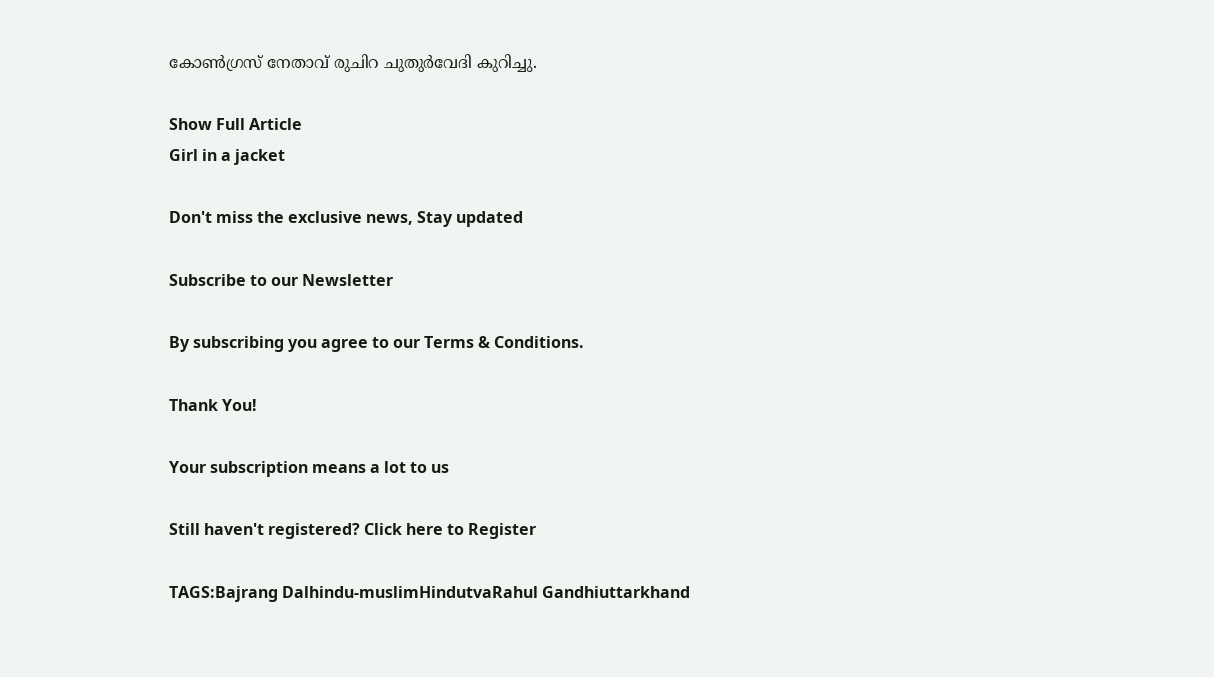കോൺഗ്രസ് നേതാവ് രുചിറ ചുതുർവേദി കുറിച്ചു.

Show Full Article
Girl in a jacket

Don't miss the exclusive news, Stay updated

Subscribe to our Newsletter

By subscribing you agree to our Terms & Conditions.

Thank You!

Your subscription means a lot to us

Still haven't registered? Click here to Register

TAGS:Bajrang Dalhindu-muslimHindutvaRahul Gandhiuttarkhand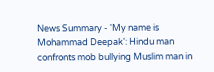News Summary - 'My name is Mohammad Deepak': Hindu man confronts mob bullying Muslim man in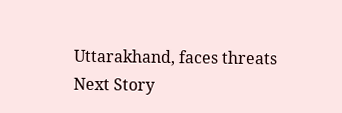Uttarakhand, faces threats
Next Story